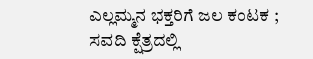ಎಲ್ಲಮ್ಮನ ಭಕ್ತರಿಗೆ ಜಲ ಕಂಟಕ ; ಸವದಿ ಕ್ಷೆತ್ರದಲ್ಲಿ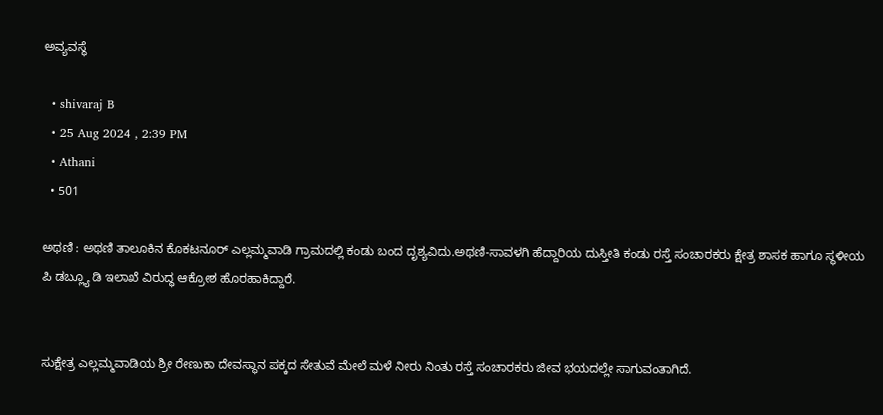ಅವ್ಯವಸ್ಥೆ

  • shivaraj B
  • 25 Aug 2024 , 2:39 PM
  • Athani
  • 501

ಅಥಣಿ : ಅಥಣಿ ತಾಲೂಕಿನ ಕೊಕಟನೂರ್ ಎಲ್ಲಮ್ಮವಾಡಿ ಗ್ರಾಮದಲ್ಲಿ ಕಂಡು ಬಂದ ದೃಶ್ಯವಿದು.ಅಥಣಿ-ಸಾವಳಗಿ ಹೆದ್ದಾರಿಯ ದುಸ್ತೀತಿ ಕಂಡು ರಸ್ತೆ ಸಂಚಾರಕರು ಕ್ಷೇತ್ರ ಶಾಸಕ ಹಾಗೂ ಸ್ಥಳೀಯ ಪಿ ಡಬ್ಲ್ಯೂ ಡಿ ಇಲಾಖೆ ವಿರುದ್ಧ ಆಕ್ರೋಶ ಹೊರಹಾಕಿದ್ದಾರೆ.


ಸುಕ್ಷೇತ್ರ ಎಲ್ಲಮ್ಮವಾಡಿಯ ಶ್ರೀ ರೇಣುಕಾ ದೇವಸ್ಥಾನ ಪಕ್ಕದ ಸೇತುವೆ ಮೇಲೆ ಮಳೆ ನೀರು ನಿಂತು ರಸ್ತೆ ಸಂಚಾರಕರು ಜೀವ ಭಯದಲ್ಲೇ ಸಾಗುವಂತಾಗಿದೆ.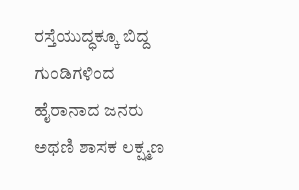ರಸ್ತೆಯುದ್ಧಕ್ಕೂ ಬಿದ್ದ ಗುಂಡಿಗಳಿಂದ ಹೈರಾನಾದ ಜನರು ಅಥಣಿ ಶಾಸಕ ಲಕ್ಷ್ಮಣ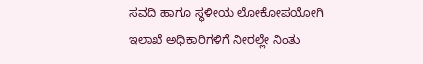ಸವದಿ ಹಾಗೂ ಸ್ಥಳೀಯ ಲೋಕೋಪಯೋಗಿ ಇಲಾಖೆ ಅಧಿಕಾರಿಗಳಿಗೆ ನೀರಲ್ಲೇ ನಿಂತು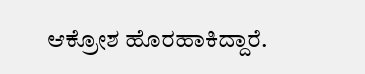ಆಕ್ರೋಶ ಹೊರಹಾಕಿದ್ದಾರೆ.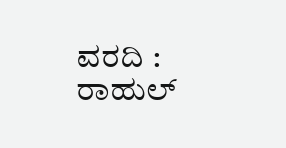ವರದಿ : ರಾಹುಲ್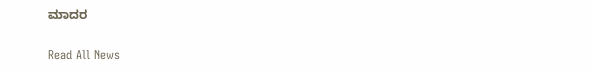ಮಾದರ

Read All News